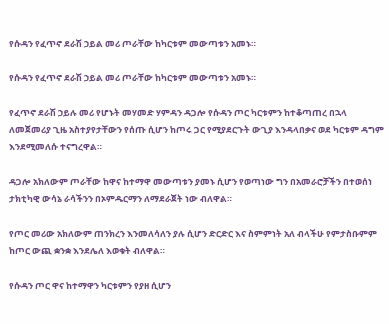የሱዳን የፈጥኖ ደራሽ ኃይል መሪ ጦራቸው ከካርቱም መውጣቱን አመኑ።

የሱዳን የፈጥኖ ደራሽ ኃይል መሪ ጦራቸው ከካርቱም መውጣቱን አመኑ።

የፈጥኖ ደራሽ ኃይሉ መሪ የሆኑት መሃመድ ሃምዳን ዳጋሎ የሱዳን ጦር ካርቱምን ከተቆጣጠረ በኋላ ለመጀመሪያ ጊዜ አስተያየታቸውን የሰጡ ሲሆን ከጦሩ ጋር የሚያደርጉት ውጊያ እንዳላበቃና ወደ ካርቱም ዳግም እንደሚመለሱ ተናግረዋል።

ዳጋሎ አክለውም ጦራቸው ከዋና ከተማዋ መውጣቱን ያመኑ ሲሆን የወጣነው ግን በአመራሮቻችን በተወሰነ ታክቲካዊ ውሳኔ ራሳችንን በኦምዱርማን ለማደራጀት ነው ብለዋል።

የጦር መሪው አክለውም ጠንክረን እንመለሳለን ያሉ ሲሆን ድርድር እና ስምምነት አለ ብላችሁ የምታስቡምም ከጦር ውጪ ቋንቋ እንደሌለ እወቁት ብለዋል።

የሱዳን ጦር ዋና ከተማዋን ካርቱምን የያዘ ሲሆን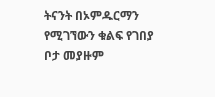ትናንት በኦምዱርማን የሚገኘውን ቁልፍ የገበያ ቦታ መያዙም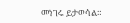መነገሩ ይታወሳል።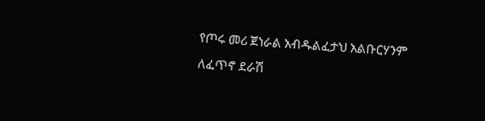የጦሩ መሪ ጀነራል አብዱልፈታህ አልቡርሃንም ለፈጥኖ ደራሽ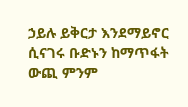ኃይሉ ይቅርታ እንደማይኖር ሲናገሩ ቡድኑን ከማጥፋት ውጪ ምንም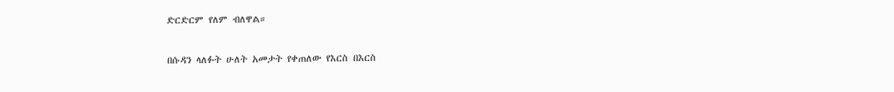ድርድርም የለም ብለዋል።

በሱዳን ላለፉት ሁለት አመታት የቀጠለው የእርስ በእርስ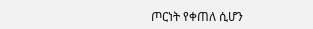ጦርነት የቀጠለ ሲሆን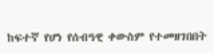ከፍተኛ የሆነ የሰብዓዊ ቀውስም የተመዘገበበት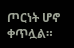ጦርነት ሆኖ ቀጥሏል።